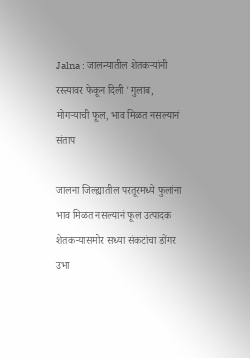Jalna : जालन्यातील शेतकऱ्यांनी रस्त्यावर फेकून दिली 'गुलाब, मोगऱ्याची फूल, भाव मिळत नसल्यानं संताप

जालना जिल्ह्यातील परतूरमध्ये फुलांना भाव मिळत नसल्यानं फूल उत्पादक शेतकऱ्यासमोर सध्या संकटांचा डोंगर उभा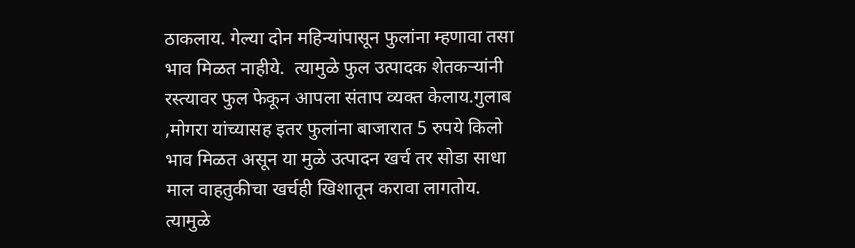ठाकलाय. गेल्या दोन महिन्यांपासून फुलांना म्हणावा तसा भाव मिळत नाहीये.  त्यामुळे फुल उत्पादक शेतकऱ्यांनी रस्त्यावर फुल फेकून आपला संताप व्यक्त केलाय.गुलाब ,मोगरा यांच्यासह इतर फुलांना बाजारात 5 रुपये किलो भाव मिळत असून या मुळे उत्पादन खर्च तर सोडा साधा माल वाहतुकीचा खर्चही खिशातून करावा लागतोय. त्यामुळे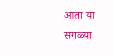आता या सगळ्या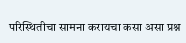परिस्थितीचा सामना करायचा कसा असा प्रश्न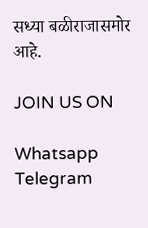सध्या बळीराजासमोर आहे.

JOIN US ON

Whatsapp
Telegram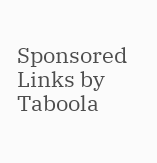Sponsored Links by Taboola